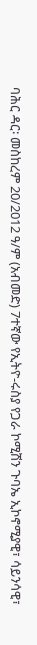ባሕር ዳር፡ መስከረም 20/2012 ዓ/ም (አብመድ) 7ተኛው የኢትዮ-ሩስያ የጋራ ኮሚሽን ጉባኤ ኢኮኖሚያዊ፣ ሳይንሳዊ፣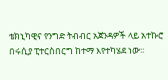ቴክኒካዊና የንግድ ትብብር አጀንዳዎች ላይ አተኩሮ በሩሲያ ፒተርስበርግ ከተማ እየተካሄደ ነው፡፡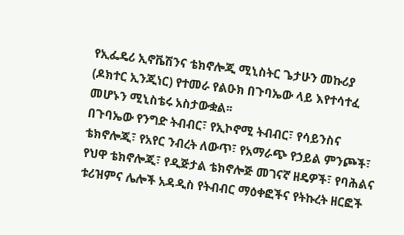የኢፌዴሪ ኢኖቬሽንና ቴክኖሎጂ ሚኒስትር ጌታሁን መኩሪያ (ዶክተር ኢንጂነር) የተመራ የልዑክ በጉባኤው ላይ እየተሳተፈ መሆኑን ሚኒስቴሩ አስታውቋል፡፡
በጉባኤው የንግድ ትብብር፣ የኢኮኖሚ ትብብር፣ የሳይንስና ቴክኖሎጂ፣ የአየር ንብረት ለውጥ፣ የአማራጭ የኃይል ምንጮች፣ የህዋ ቴክኖሎጂ፣ የዲጅታል ቴክኖሎጅ መገናኛ ዘዴዎች፣ የባሕልና ቱሪዝምና ሌሎች አዳዲስ የትብብር ማዕቀፎችና የትኩረት ዘርፎች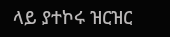ላይ ያተኮሩ ዝርዝር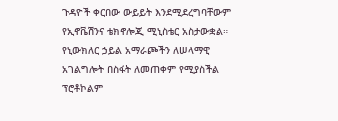ጉዳዮች ቀርበው ውይይት እንደሚደረግባቸውም የኢኖቬሽንና ቴክኖሎጂ ሚኒስቴር አስታውቋል።
የኒውክለር ኃይል አማራጮችን ለሠላማዊ አገልግሎት በስፋት ለመጠቀም የሚያስችል ፕሮቶኮልም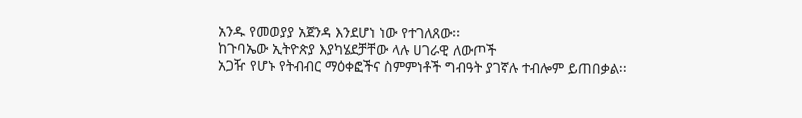አንዱ የመወያያ አጀንዳ እንደሆነ ነው የተገለጸው፡፡
ከጉባኤው ኢትዮጵያ እያካሄደቻቸው ላሉ ሀገራዊ ለውጦች
አጋዥ የሆኑ የትብብር ማዕቀፎችና ስምምነቶች ግብዓት ያገኛሉ ተብሎም ይጠበቃል፡፡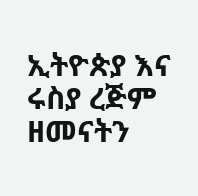ኢትዮጵያ እና ሩስያ ረጅም ዘመናትን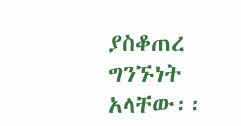ያስቆጠረ ግንኙነት አላቸው፡፡